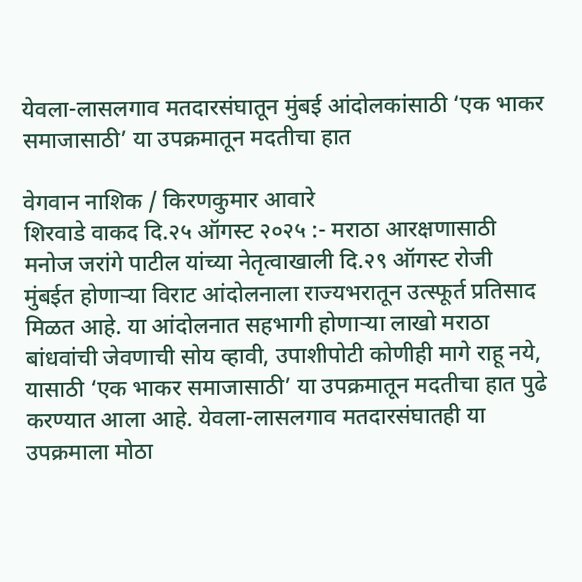येवला-लासलगाव मतदारसंघातून मुंबई आंदोलकांसाठी ‘एक भाकर समाजासाठी’ या उपक्रमातून मदतीचा हात

वेगवान नाशिक / किरणकुमार आवारे
शिरवाडे वाकद दि.२५ ऑगस्ट २०२५ :- मराठा आरक्षणासाठी मनोज जरांगे पाटील यांच्या नेतृत्वाखाली दि.२९ ऑगस्ट रोजी मुंबईत होणाऱ्या विराट आंदोलनाला राज्यभरातून उत्स्फूर्त प्रतिसाद मिळत आहे. या आंदोलनात सहभागी होणाऱ्या लाखो मराठा बांधवांची जेवणाची सोय व्हावी, उपाशीपोटी कोणीही मागे राहू नये, यासाठी ‘एक भाकर समाजासाठी’ या उपक्रमातून मदतीचा हात पुढे करण्यात आला आहे. येवला-लासलगाव मतदारसंघातही या उपक्रमाला मोठा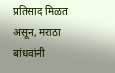प्रतिसाद मिळत असून, मराठा बांधवांनी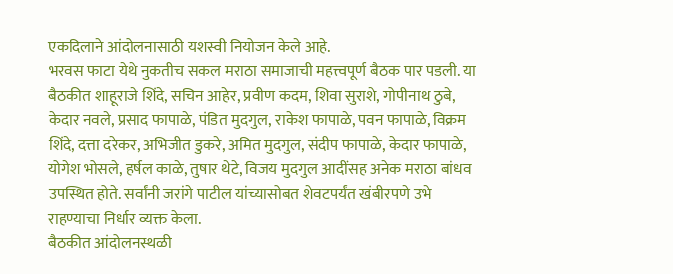एकदिलाने आंदोलनासाठी यशस्वी नियोजन केले आहे.
भरवस फाटा येथे नुकतीच सकल मराठा समाजाची महत्त्वपूर्ण बैठक पार पडली. या बैठकीत शाहूराजे शिंदे, सचिन आहेर, प्रवीण कदम, शिवा सुराशे, गोपीनाथ ठुबे, केदार नवले, प्रसाद फापाळे, पंडित मुदगुल, राकेश फापाळे, पवन फापाळे, विक्रम शिंदे, दत्ता दरेकर, अभिजीत डुकरे, अमित मुदगुल, संदीप फापाळे, केदार फापाळे, योगेश भोसले, हर्षल काळे, तुषार थेटे, विजय मुदगुल आदींसह अनेक मराठा बांधव उपस्थित होते. सर्वांनी जरांगे पाटील यांच्यासोबत शेवटपर्यंत खंबीरपणे उभे राहण्याचा निर्धार व्यक्त केला.
बैठकीत आंदोलनस्थळी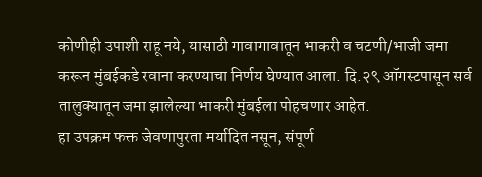कोणीही उपाशी राहू नये, यासाठी गावागावातून भाकरी व चटणी/भाजी जमा करून मुंबईकडे रवाना करण्याचा निर्णय घेण्यात आला. दि.२९ ऑगस्टपासून सर्व तालुक्यातून जमा झालेल्या भाकरी मुंबईला पोहचणार आहेत.
हा उपक्रम फक्त जेवणापुरता मर्यादित नसून, संपूर्ण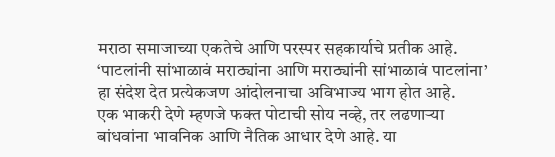मराठा समाजाच्या एकतेचे आणि परस्पर सहकार्याचे प्रतीक आहे. ‘पाटलांनी सांभाळावं मराठ्यांना आणि मराठ्यांनी सांभाळावं पाटलांना’ हा संदेश देत प्रत्येकजण आंदोलनाचा अविभाज्य भाग होत आहे.
एक भाकरी देणे म्हणजे फक्त पोटाची सोय नव्हे, तर लढणाऱ्या बांधवांना भावनिक आणि नैतिक आधार देणे आहे. या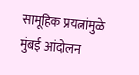सामूहिक प्रयत्नांमुळे मुंबई आंदोलन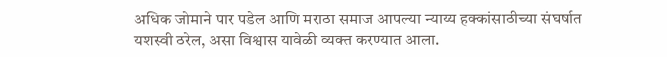अधिक जोमाने पार पडेल आणि मराठा समाज आपल्या न्याय्य हक्कांसाठीच्या संघर्षात यशस्वी ठरेल, असा विश्वास यावेळी व्यक्त करण्यात आला.